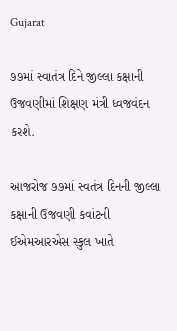Gujarat

૭૭માં સ્વાતંત્ર દિને જીલ્લા કક્ષાની ઉજવણીમાં શિક્ષણ મંત્રી ધ્વજવંદન કરશે.

આજરોજ ૭૭માં સ્વતંત્ર દિનની જીલ્લા કક્ષાની ઉજવણી કવાંટની ઈએમઆરએસ સ્કુલ ખાતે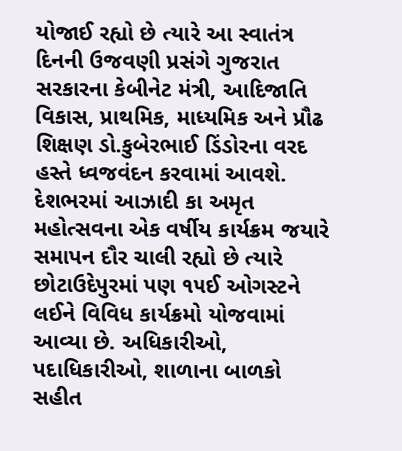યોજાઈ રહ્યો છે ત્યારે આ સ્વાતંત્ર દિનની ઉજવણી પ્રસંગે ગુજરાત સરકારના કેબીનેટ મંત્રી, આદિજાતિ વિકાસ, પ્રાથમિક, માધ્યમિક અને પ્રૌઢ શિક્ષણ ડો.કુબેરભાઈ ડિંડોરના વરદ હસ્તે ધ્વજવંદન કરવામાં આવશે. દેશભરમાં આઝાદી કા અમૃત મહોત્સવના એક વર્ષીય કાર્યક્રમ જયારે સમાપન દૌર ચાલી રહ્યો છે ત્યારે છોટાઉદેપુરમાં પણ ૧૫ઈ ઓગસ્ટને લઈને વિવિધ કાર્યક્રમો યોજવામાં આવ્યા છે. અધિકારીઓ, પદાધિકારીઓ, શાળાના બાળકો સહીત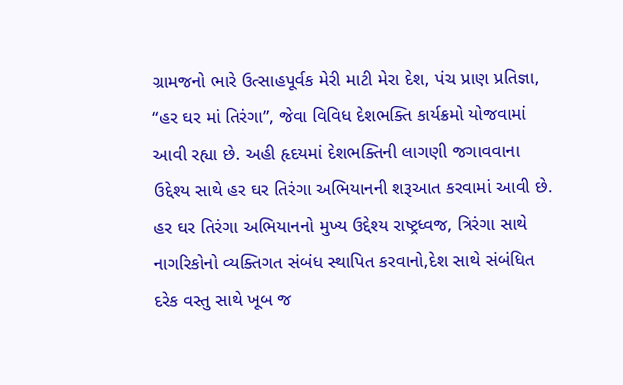ગ્રામજનો ભારે ઉત્સાહપૂર્વક મેરી માટી મેરા દેશ, પંચ પ્રાણ પ્રતિજ્ઞા, “હર ઘર માં તિરંગા”, જેવા વિવિધ દેશભક્તિ કાર્યક્રમો યોજવામાં આવી રહ્યા છે. અહી હૃદયમાં દેશભક્તિની લાગણી જગાવવાના ઉદ્દેશ્ય સાથે હર ઘર તિરંગા અભિયાનની શરૂઆત કરવામાં આવી છે. હર ઘર તિરંગા અભિયાનનો મુખ્ય ઉદ્દેશ્ય રાષ્ટ્રધ્વજ, ત્રિરંગા સાથે નાગરિકોનો વ્યક્તિગત સંબંધ સ્થાપિત કરવાનો,દેશ સાથે સંબંધિત દરેક વસ્તુ સાથે ખૂબ જ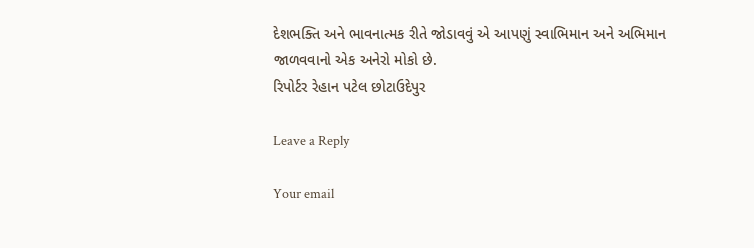દેશભક્તિ અને ભાવનાત્મક રીતે જોડાવવું એ આપણું સ્વાભિમાન અને અભિમાન જાળવવાનો એક અનેરો મોકો છે.
રિપોર્ટર રેહાન પટેલ છોટાઉદેપુર

Leave a Reply

Your email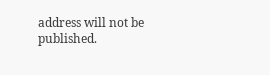address will not be published.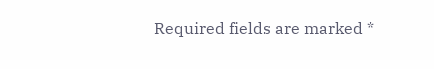Required fields are marked *